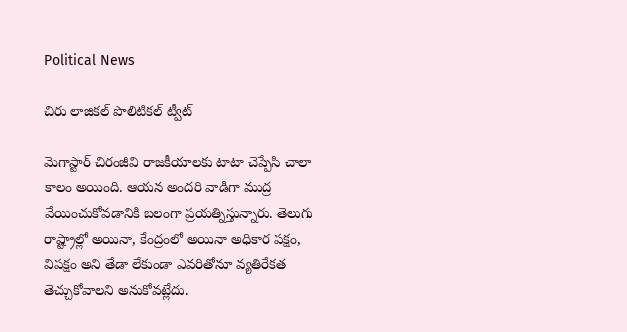Political News

చిరు లాజికల్ పొలిటికల్ ట్వీట్

మెగాస్టార్ చిరంజీవి రాజకీయాలకు టాటా చెప్పేసి చాలా కాలం అయింది. ఆయన అందరి వాడిగా ముద్ర వేయించుకోవడానికి బలంగా ప్రయత్నిస్తున్నారు. తెలుగు రాష్ట్రాల్లో అయినా, కేంద్రంలో అయినా అధికార పక్షం, విపక్షం అని తేడా లేకుండా ఎవరితోనూ వ్యతిరేకత తెచ్చుకోవాలని అనుకోవట్లేదు.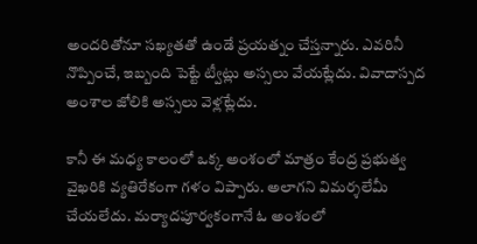అందరితోనూ సఖ్యతతో ఉండే ప్రయత్నం చేస్తన్నారు. ఎవరినీ నొప్పించే, ఇబ్బంది పెట్టే ట్వీట్లు అస్సలు వేయట్లేదు. వివాదాస్పద అంశాల జోలికి అస్సలు వెళ్లట్లేదు.

కానీ ఈ మధ్య కాలంలో ఒక్క అంశంలో మాత్రం కేంద్ర ప్రభుత్వ వైఖరికి వ్యతిరేకంగా గళం విప్పారు. అలాగని విమర్శలేమీ చేయలేదు. మర్యాదపూర్వకంగానే ఓ అంశంలో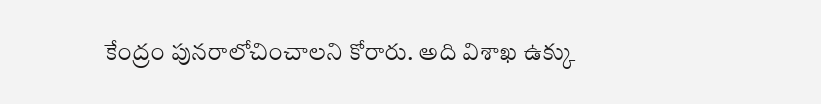కేంద్రం పునరాలోచించాలని కోరారు. అది విశాఖ ఉక్కు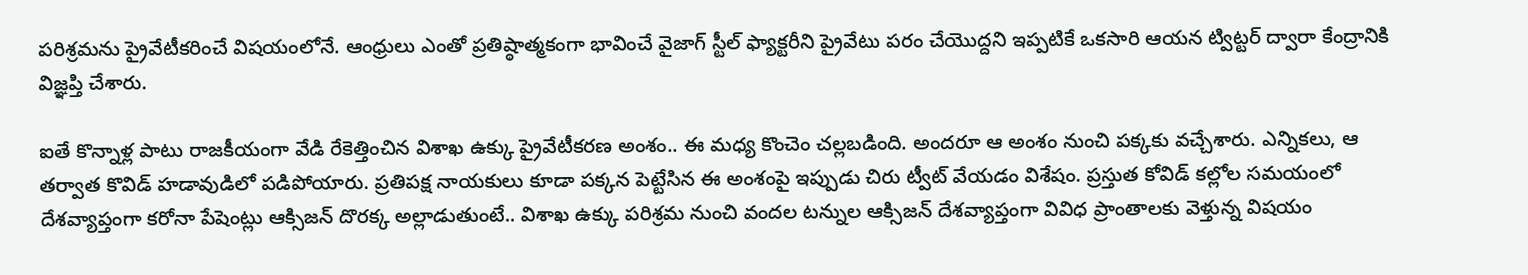పరిశ్రమను ప్రైవేటీకరించే విషయంలోనే. ఆంధ్రులు ఎంతో ప్రతిష్ఠాత్మకంగా భావించే వైజాగ్ స్టీల్ ఫ్యాక్టరీని ప్రైవేటు పరం చేయొద్దని ఇప్పటికే ఒకసారి ఆయన ట్విట్టర్ ద్వారా కేంద్రానికి విజ్ఞప్తి చేశారు.

ఐతే కొన్నాళ్ల పాటు రాజకీయంగా వేడి రేకెత్తించిన విశాఖ ఉక్కు ప్రైవేటీకరణ అంశం.. ఈ మధ్య కొంచెం చల్లబడింది. అందరూ ఆ అంశం నుంచి పక్కకు వచ్చేశారు. ఎన్నికలు, ఆ తర్వాత కొవిడ్ హడావుడిలో పడిపోయారు. ప్రతిపక్ష నాయకులు కూడా పక్కన పెట్టేసిన ఈ అంశంపై ఇప్పుడు చిరు ట్వీట్ వేయడం విశేషం. ప్రస్తుత కోవిడ్ కల్లోల సమయంలో దేశవ్యాప్తంగా కరోనా పేషెంట్లు ఆక్సిజన్ దొరక్క అల్లాడుతుంటే.. విశాఖ ఉక్కు పరిశ్రమ నుంచి వందల టన్నుల ఆక్సిజన్ దేశవ్యాప్తంగా వివిధ ప్రాంతాలకు వెళ్తున్న విషయం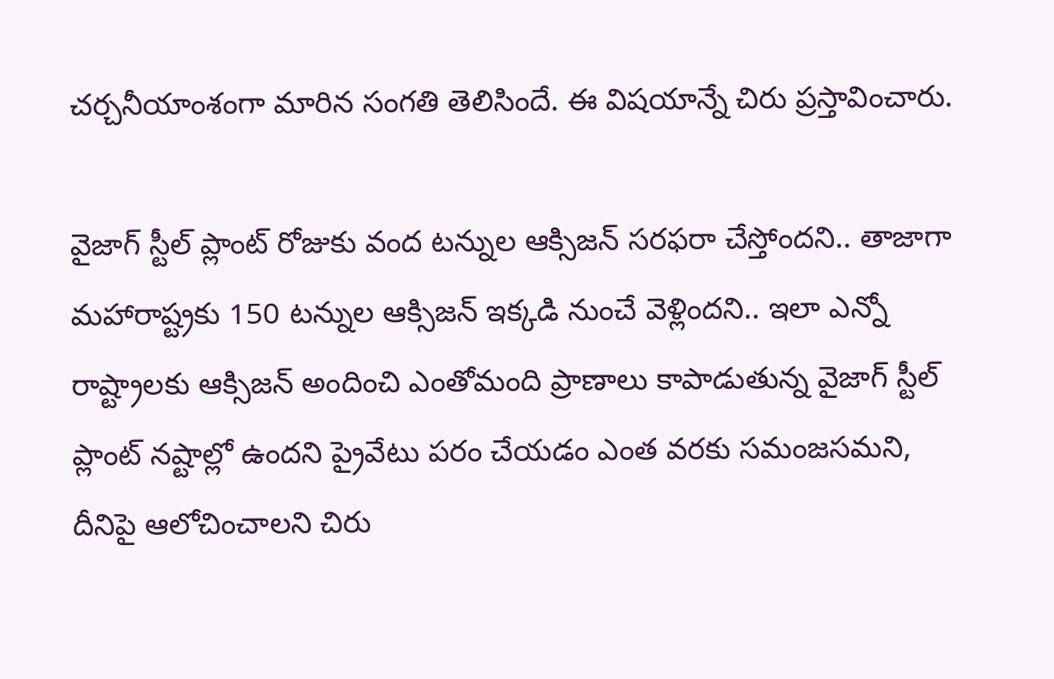చర్చనీయాంశంగా మారిన సంగతి తెలిసిందే. ఈ విషయాన్నే చిరు ప్రస్తావించారు.

వైజాగ్ స్టీల్ ప్లాంట్ రోజుకు వంద టన్నుల ఆక్సిజన్ సరఫరా చేస్తోందని.. తాజాగా మహారాష్ట్రకు 150 టన్నుల ఆక్సిజన్ ఇక్కడి నుంచే వెళ్లిందని.. ఇలా ఎన్నో రాష్ట్రాలకు ఆక్సిజన్ అందించి ఎంతోమంది ప్రాణాలు కాపాడుతున్న వైజాగ్ స్టీల్ ప్లాంట్ నష్టాల్లో ఉందని ప్రైవేటు పరం చేయడం ఎంత వరకు సమంజసమని, దీనిపై ఆలోచించాలని చిరు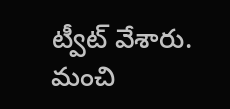ట్వీట్ వేశారు. మంచి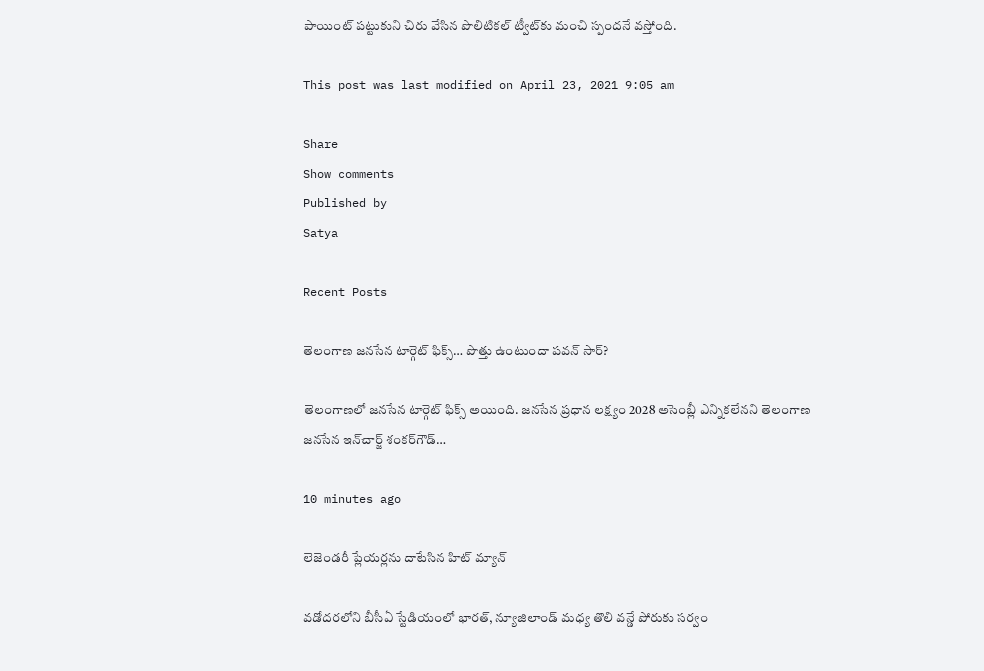పాయింట్ పట్టుకుని చిరు వేసిన పొలిటికల్ ట్వీట్‌కు మంచి స్పందనే వస్తోంది.

This post was last modified on April 23, 2021 9:05 am

Share
Show comments
Published by
Satya

Recent Posts

తెలంగాణ జనసేన టార్గెట్ ఫిక్స్… పొత్తు ఉంటుందా పవన్ సార్?

తెలంగాణలో జనసేన టార్గెట్ ఫిక్స్ అయింది. జనసేన ప్రధాన లక్ష్యం 2028 అసెంబ్లీ ఎన్నికలేనని తెలంగాణ జనసేన ఇన్‌చార్జ్‌ శంకర్‌గౌడ్‌…

10 minutes ago

లెజెండరీ ప్లేయర్లను దాటేసిన హిట్ మ్యాన్

వడోదరలోని బీసీఏ స్టేడియంలో భారత్, న్యూజిలాండ్ మధ్య తొలి వన్డే పోరుకు సర్వం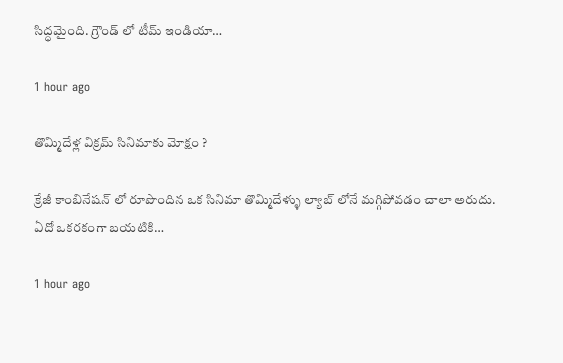సిద్ధమైంది. గ్రౌండ్ లో టీమ్ ఇండియా…

1 hour ago

తొమ్మిదేళ్ల విక్రమ్ సినిమాకు మోక్షం ?

క్రేజీ కాంబినేషన్ లో రూపొందిన ఒక సినిమా తొమ్మిదేళ్ళు ల్యాబ్ లోనే మగ్గిపోవడం చాలా అరుదు. ఏదో ఒకరకంగా బయటికి…

1 hour ago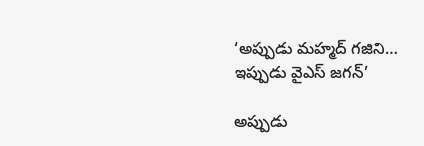‘అప్పుడు మహ్మద్ గజిని… ఇప్పుడు వైఎస్ జగన్’

అప్పుడు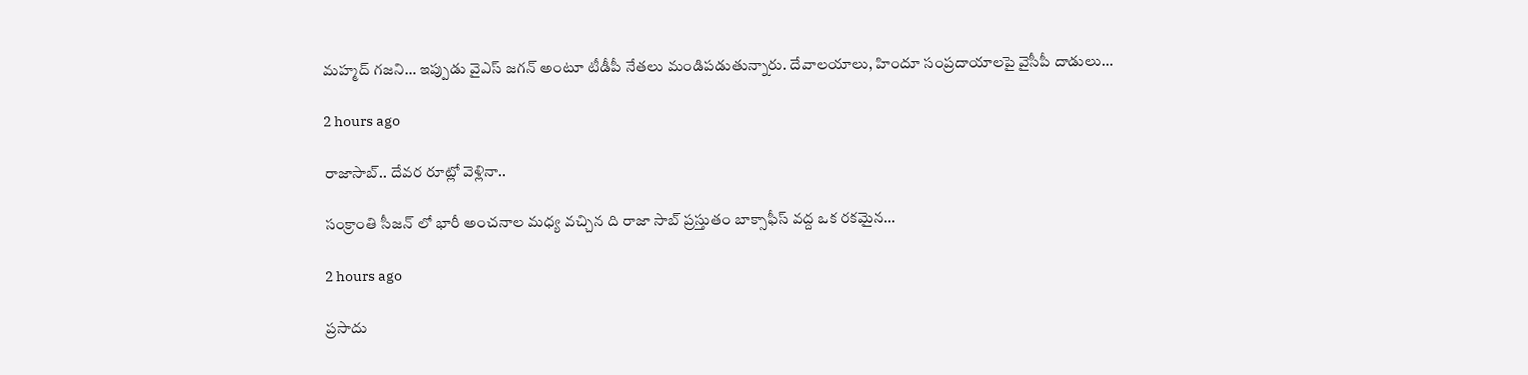మహ్మద్‌ గజని… ఇప్పుడు వైఎస్‌ జగన్‌ అంటూ టీడీపీ నేతలు మండిపడుతున్నారు. దేవాలయాలు, హిందూ సంప్రదాయాలపై వైసీపీ దాడులు…

2 hours ago

రాజాసాబ్.. దేవర రూట్లో వెళ్లినా..

సంక్రాంతి సీజన్ లో భారీ అంచనాల మధ్య వచ్చిన ది రాజా సాబ్ ప్రస్తుతం బాక్సాఫీస్ వద్ద ఒక రకమైన…

2 hours ago

ప్రసాదు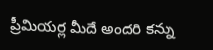ప్రీమియర్ల మీదే అందరి కన్ను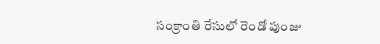సంక్రాంతి రేసులో రెండో పుంజు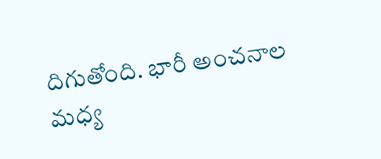దిగుతోంది. భారీ అంచనాల మధ్య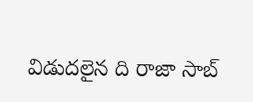విడుదలైన ది రాజా సాబ్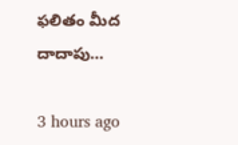ఫలితం మీద దాదాపు…

3 hours ago